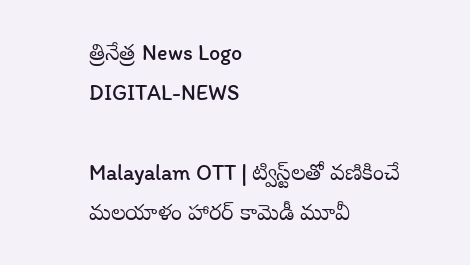త్రినేత్ర News Logo
DIGITAL-NEWS

Malayalam OTT | ట్విస్ట్‌ల‌తో వ‌ణికించే మ‌ల‌యాళం హార‌ర్ కామెడీ మూవీ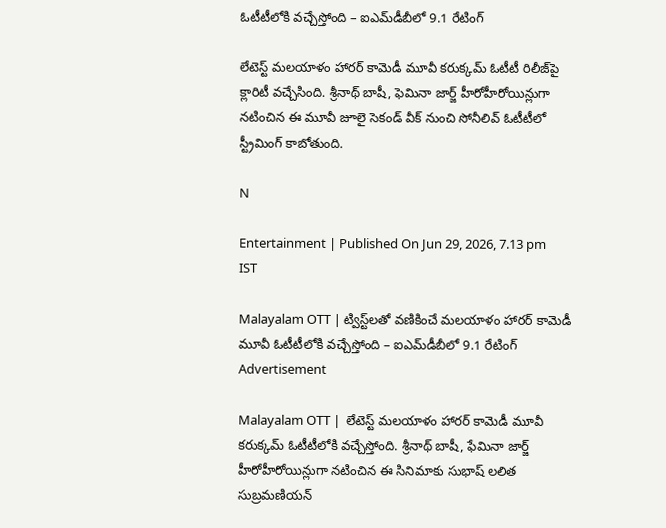ఓటీటీలోకి వ‌చ్చేస్తోంది – ఐఎమ్‌డీబీలో 9.1 రేటింగ్‌

లేటెస్ట్ మ‌ల‌యాళం హార‌ర్ కామెడీ మూవీ క‌రుక్క‌మ్ ఓటీటీ రిలీజ్‌పై క్లారిటీ వ‌చ్చేసింది. శ్రీనాథ్ బాషీ, ఫెమినా జార్జ్ హీరోహీరోయిన్లుగా న‌టించిన ఈ మూవీ జూలై సెకండ్ వీక్ నుంచి సోనీలివ్ ఓటీటీలో స్ట్రీమింగ్ కాబోతుంది.

N

Entertainment | Published On Jun 29, 2026, 7.13 pm IST

Malayalam OTT | ట్విస్ట్‌ల‌తో వ‌ణికించే మ‌ల‌యాళం హార‌ర్ కామెడీ మూవీ ఓటీటీలోకి వ‌చ్చేస్తోంది – ఐఎమ్‌డీబీలో 9.1 రేటింగ్‌
Advertisement

Malayalam OTT |  లేటెస్ట్ మ‌ల‌యాళం హార‌ర్ కామెడీ మూవీ క‌రుక్క‌మ్ ఓటీటీలోకి వ‌చ్చేస్తోంది. శ్రీనాథ్ బాషీ, ఫేమినా జార్జ్ హీరోహీరోయిన్లుగా న‌టించిన ఈ సినిమాకు సుభాష్ ల‌లిత సుబ్ర‌మ‌ణియ‌న్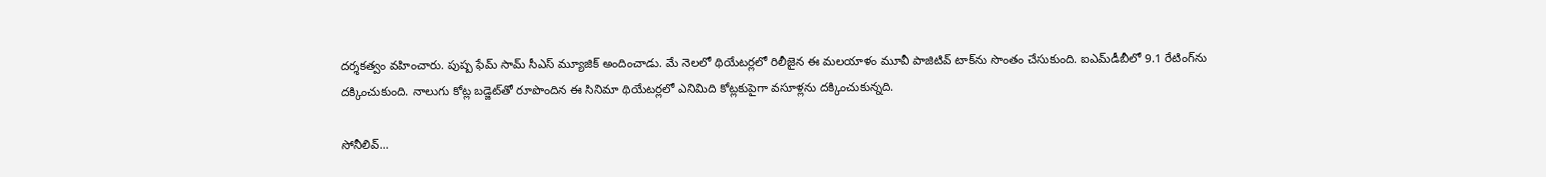ద‌ర్శ‌క‌త్వం వ‌హించారు. పుష్ప ఫేమ్ సామ్ సీఎస్ మ్యూజిక్ అందించాడు. మే నెల‌లో థియేట‌ర్ల‌లో రిలీజైన ఈ మ‌ల‌యాళం మూవీ పాజిటివ్ టాక్‌ను సొంతం చేసుకుంది. ఐఎమ్‌డీబీలో 9.1 రేటింగ్‌ను ద‌క్కించుకుంది. నాలుగు కోట్ల బ‌డ్జెట్‌తో రూపొందిన ఈ సినిమా థియేట‌ర్ల‌లో ఎనిమిది కోట్లకుపైగా వ‌సూళ్ల‌ను ద‌క్కించుకున్న‌ది.

సోనీలివ్‌...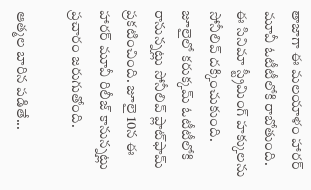తాజాగా ఈ మ‌ల‌యాళం హార‌ర్ మూవీ ఓటీటీలోకి రాబోతుంది. ఈ సినిమా స్ట్రీమింగ్ హ‌క్కుల‌ను సోనీలివ్ ద‌క్కించుకుంది. జూలైలో క‌రుక్క‌మ్ ఓటీటీలోకి రానున్న‌ట్లు సోనీలివ్‌ ప్లాట్‌ఫామ్ ప్ర‌క‌టించింది. జూలై 10న ఈ హార‌ర్ మూవీ రిలీజ్ కానున్న‌ట్లు ప్ర‌చారం జ‌రుగుతోంది.

ఆత్మ‌ల బారిన ప‌డితే...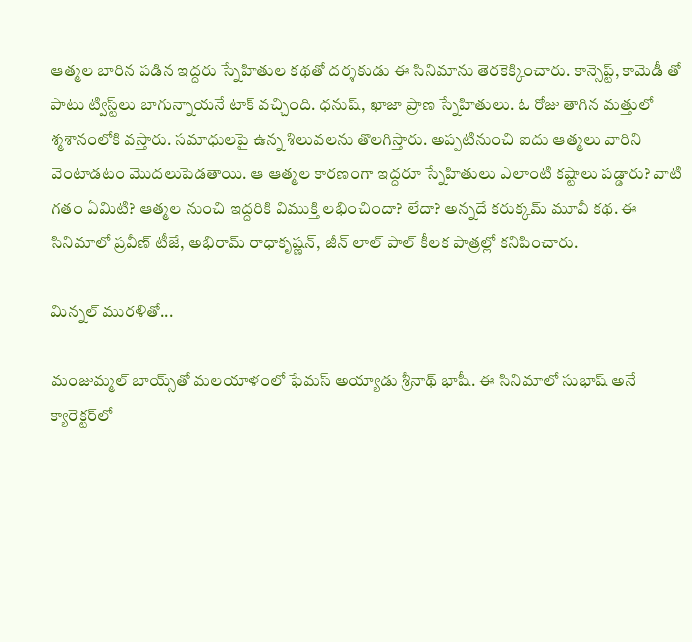ఆత్మ‌ల బారిన ప‌డిన ఇద్ద‌రు స్నేహితుల క‌థ‌తో ద‌ర్శ‌కుడు ఈ సినిమాను తెర‌కెక్కించారు. కాన్సెప్ట్‌, కామెడీ తో పాటు ట్విస్ట్‌లు బాగున్నాయ‌నే టాక్ వ‌చ్చింది. ధ‌నుష్, ఖాజా ప్రాణ స్నేహితులు. ఓ రోజు తాగిన మ‌త్తులో శ్మ‌శానంలోకి వ‌స్తారు. స‌మాధుల‌పై ఉన్న శిలువ‌ల‌ను తొల‌గిస్తారు. అప్ప‌టినుంచి ఐదు ఆత్మ‌లు వారిని వెంటాడ‌టం మొద‌లుపెడ‌తాయి. ఆ ఆత్మ‌ల కార‌ణంగా ఇద్ద‌రూ స్నేహితులు ఎలాంటి క‌ష్టాలు ప‌డ్డారు? వాటి గ‌తం ఏమిటి? ఆత్మ‌ల నుంచి ఇద్ద‌రికి విముక్తి ల‌భించిందా? లేదా? అన్న‌దే క‌రుక్క‌మ్ మూవీ క‌థ‌. ఈ సినిమాలో ప్ర‌వీణ్ టీజే, అభిరామ్ రాధాకృష్ణ‌న్‌, జీన్ లాల్ పాల్ కీల‌క పాత్ర‌ల్లో క‌నిపించారు.

మిన్న‌ల్ ముర‌ళితో...

మంజుమ్మ‌ల్ బాయ్స్‌తో మ‌ల‌యాళంలో ఫేమ‌స్ అయ్యాడు శ్రీనాథ్ భాషీ. ఈ సినిమాలో సుభాష్ అనే క్యారెక్ట‌ర్‌లో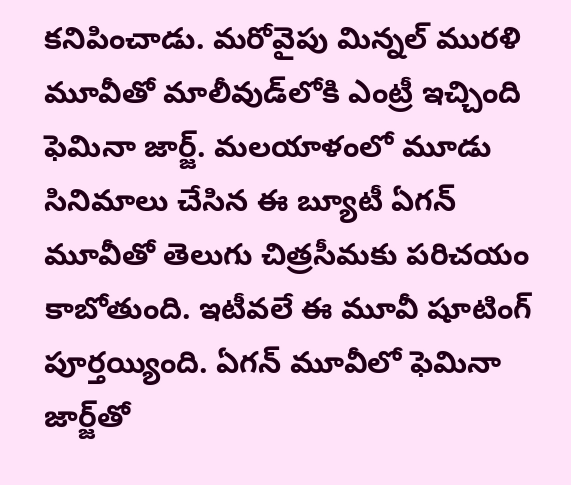క‌నిపించాడు. మ‌రోవైపు మిన్న‌ల్ ముర‌ళి మూవీతో మాలీవుడ్‌లోకి ఎంట్రీ ఇచ్చింది ఫెమినా జార్జ్. మ‌ల‌యాళంలో మూడు సినిమాలు చేసిన ఈ బ్యూటీ ఏగ‌న్ మూవీతో తెలుగు చిత్ర‌సీమ‌కు ప‌రిచ‌యం కాబోతుంది. ఇటీవ‌లే ఈ మూవీ షూటింగ్ పూర్త‌య్యింది. ఏగ‌న్ మూవీలో ఫెమినా జార్జ్‌తో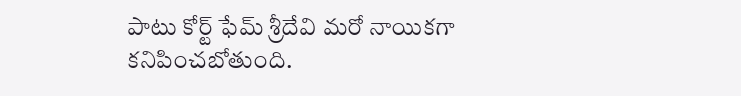పాటు కోర్ట్ ఫేమ్ శ్రీదేవి మ‌రో నాయిక‌గా క‌నిపించ‌బోతుంది.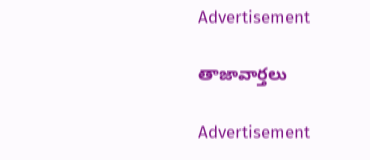Advertisement

తాజావార్తలు

Advertisement